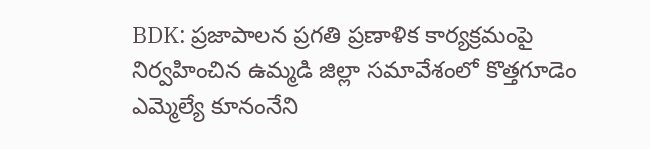BDK: ప్రజాపాలన ప్రగతి ప్రణాళిక కార్యక్రమంపై నిర్వహించిన ఉమ్మడి జిల్లా సమావేశంలో కొత్తగూడెం ఎమ్మెల్యే కూనంనేని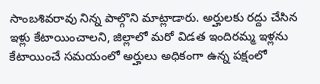సాంబశివరావు నిన్న పాల్గొని మాట్లాడారు. అర్హులకు రద్దు చేసిన ఇళ్లు కేటాయించాలని, జిల్లాలో మరో విడత ఇందిరమ్మ ఇళ్లను కేటాయించే సమయంలో అర్హులు అధికంగా ఉన్న పక్షంలో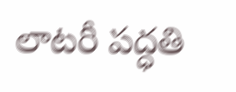లాటరీ పద్ధతి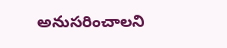అనుసరించాలని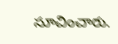సూచించారు.